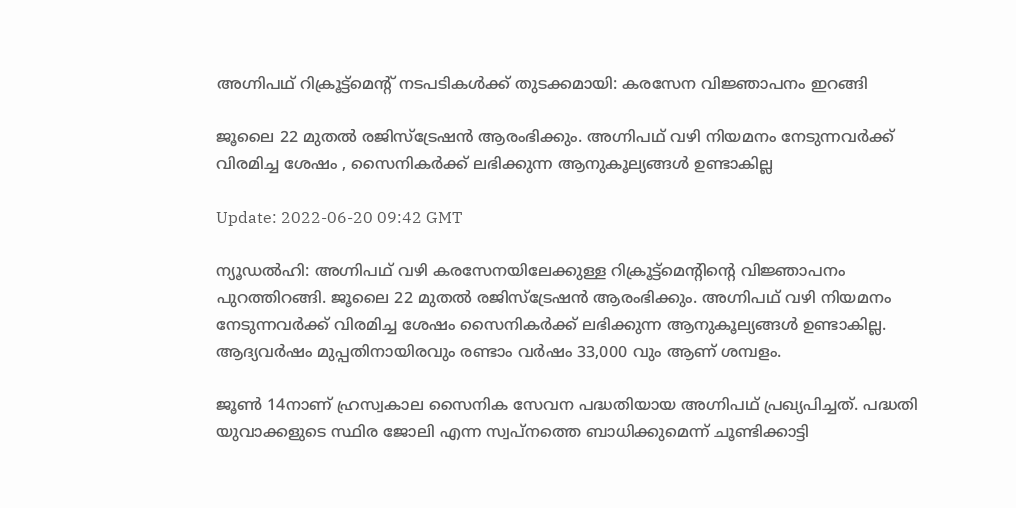അഗ്നിപഥ് റിക്രൂട്ട്‌മെന്റ് നടപടികൾക്ക് തുടക്കമായി: കരസേന വിജ്ഞാപനം ഇറങ്ങി

ജൂലൈ 22 മുതൽ രജിസ്ട്രേഷൻ ആരംഭിക്കും. അഗ്നിപഥ് വഴി നിയമനം നേടുന്നവർക്ക് വിരമിച്ച ശേഷം , സൈനികർക്ക് ലഭിക്കുന്ന ആനുകൂല്യങ്ങൾ ഉണ്ടാകില്ല

Update: 2022-06-20 09:42 GMT

ന്യൂഡല്‍ഹി: അഗ്നിപഥ് വഴി കരസേനയിലേക്കുള്ള റിക്രൂട്ട്മെന്റിന്റെ വിജ്ഞാപനം പുറത്തിറങ്ങി. ജൂലൈ 22 മുതൽ രജിസ്ട്രേഷൻ ആരംഭിക്കും. അഗ്നിപഥ് വഴി നിയമനം നേടുന്നവർക്ക് വിരമിച്ച ശേഷം സൈനികർക്ക് ലഭിക്കുന്ന ആനുകൂല്യങ്ങൾ ഉണ്ടാകില്ല. ആദ്യവർഷം മുപ്പതിനായിരവും രണ്ടാം വർഷം 33,000 വും ആണ് ശമ്പളം.

ജൂൺ 14നാണ് ഹ്രസ്വകാല സൈനിക സേവന പദ്ധതിയായ അഗ്നിപഥ് പ്രഖ്യപിച്ചത്. പദ്ധതി യുവാക്കളുടെ സ്ഥിര ജോലി എന്ന സ്വപ്നത്തെ ബാധിക്കുമെന്ന് ചൂണ്ടിക്കാട്ടി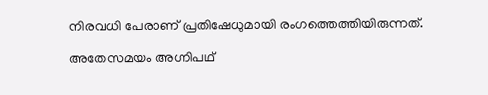നിരവധി പേരാണ് പ്രതിഷേധുമായി രംഗത്തെത്തിയിരുന്നത്.

അതേസമയം അഗ്നിപഥ്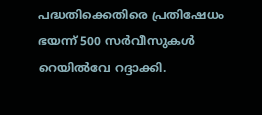പദ്ധതിക്കെതിരെ പ്രതിഷേധം ഭയന്ന് 500 സർവീസുകൾ റെയിൽവേ റദ്ദാക്കി.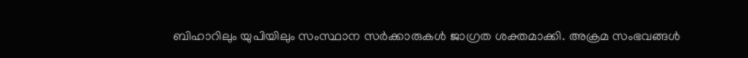ബിഹാറിലും യുപിയിലും സംസ്ഥാന സർക്കാരുകൾ ജാഗ്രത ശക്തമാക്കി. അക്രമ സംഭവങ്ങൾ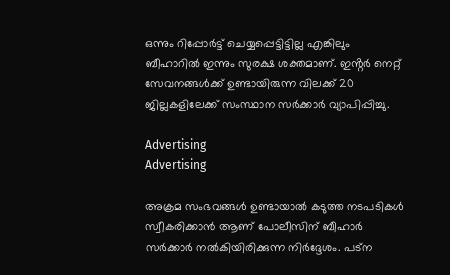ഒന്നും റിപ്പോർട്ട് ചെയ്യപ്പെട്ടിട്ടില്ല എങ്കിലും ബീഹാറിൽ ഇന്നും സുരക്ഷ ശക്തമാണ്. ഇൻ്റർ നെറ്റ് സേവനങ്ങൾക്ക് ഉണ്ടായിരുന്ന വിലക്ക് 20 ജില്ലകളിലേക്ക് സംസ്ഥാന സർക്കാർ വ്യാപിപ്പിച്ചു.

Advertising
Advertising

അക്രമ സംഭവങ്ങൾ ഉണ്ടായാൽ കടുത്ത നടപടികൾ സ്വീകരിക്കാൻ ആണ് പോലീസിന് ബീഹാർ സർക്കാർ നൽകിയിരിക്കുന്ന നിർദ്ദേശം. പട്ന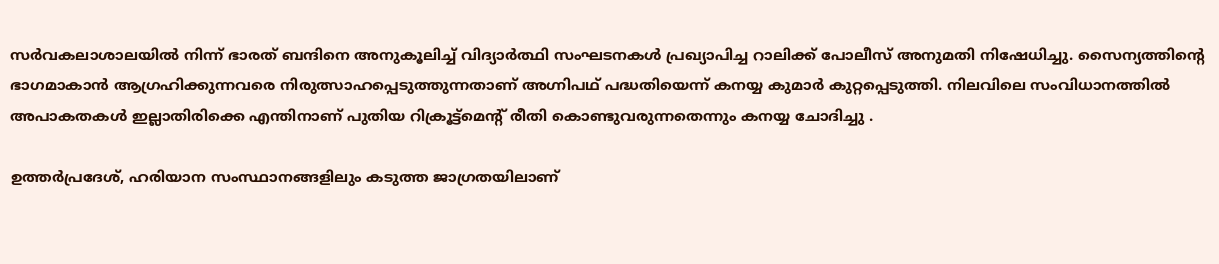സർവകലാശാലയിൽ നിന്ന് ഭാരത് ബന്ദിനെ അനുകൂലിച്ച് വിദ്യാർത്ഥി സംഘടനകൾ പ്രഖ്യാപിച്ച റാലിക്ക് പോലീസ് അനുമതി നിഷേധിച്ചു. സൈന്യത്തിന്റെ ഭാഗമാകാൻ ആഗ്രഹിക്കുന്നവരെ നിരുത്സാഹപ്പെടുത്തുന്നതാണ് അഗ്നിപഥ് പദ്ധതിയെന്ന് കനയ്യ കുമാർ കുറ്റപ്പെടുത്തി. നിലവിലെ സംവിധാനത്തിൽ അപാകതകൾ ഇല്ലാതിരിക്കെ എന്തിനാണ് പുതിയ റിക്രൂട്ട്മെന്റ് രീതി കൊണ്ടുവരുന്നതെന്നും കനയ്യ ചോദിച്ചു .

ഉത്തർപ്രദേശ്, ഹരിയാന സംസ്ഥാനങ്ങളിലും കടുത്ത ജാഗ്രതയിലാണ്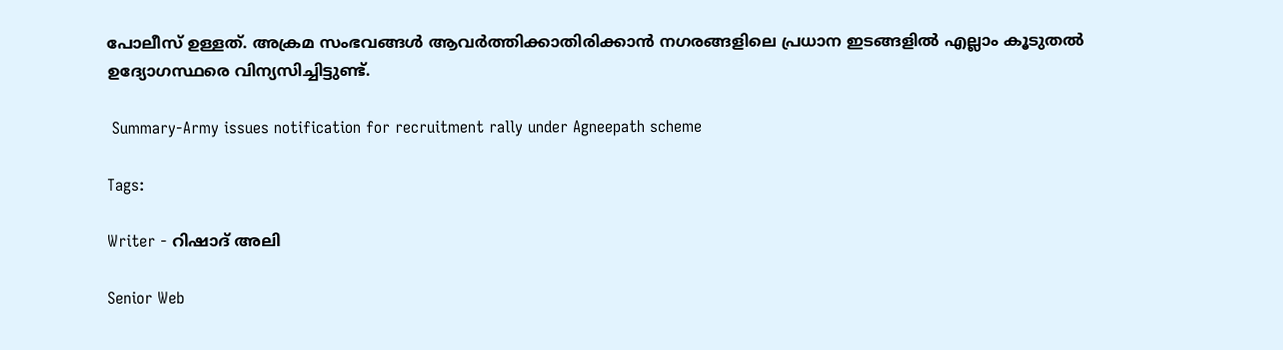പോലീസ് ഉള്ളത്. അക്രമ സംഭവങ്ങൾ ആവർത്തിക്കാതിരിക്കാൻ നഗരങ്ങളിലെ പ്രധാന ഇടങ്ങളിൽ എല്ലാം കൂടുതൽ ഉദ്യോഗസ്ഥരെ വിന്യസിച്ചിട്ടുണ്ട്.

 Summary-Army issues notification for recruitment rally under Agneepath scheme

Tags:

Writer - റിഷാദ് അലി

Senior Web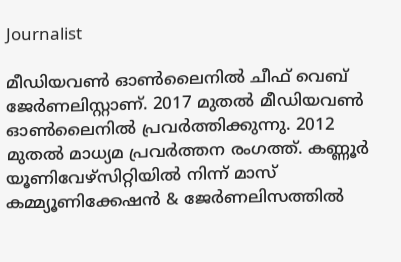Journalist

മീഡിയവൺ ഓൺലൈനിൽ ചീഫ് വെബ് ജേർണലിസ്റ്റാണ്. 2017 മുതൽ മീഡിയവൺ ഓൺലൈനിൽ പ്രവർത്തിക്കുന്നു. 2012 മുതൽ മാധ്യമ പ്രവർത്തന രംഗത്ത്. കണ്ണൂര്‍ യൂണിവേഴ്‌സിറ്റിയിൽ നിന്ന് മാസ് കമ്മ്യൂണിക്കേഷന്‍ & ജേര്‍ണലിസത്തില്‍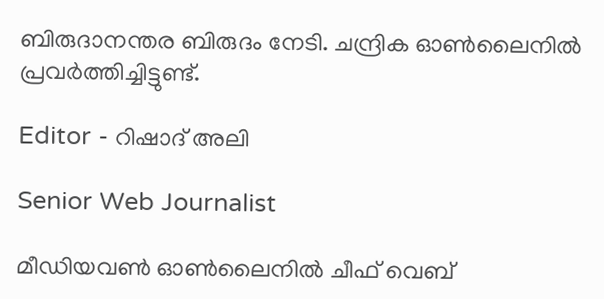ബിരുദാനന്തര ബിരുദം നേടി. ചന്ദ്രിക ഓണ്‍ലൈനില്‍ പ്രവര്‍ത്തിച്ചിട്ടുണ്ട്.

Editor - റിഷാദ് അലി

Senior Web Journalist

മീഡിയവൺ ഓൺലൈനിൽ ചീഫ് വെബ്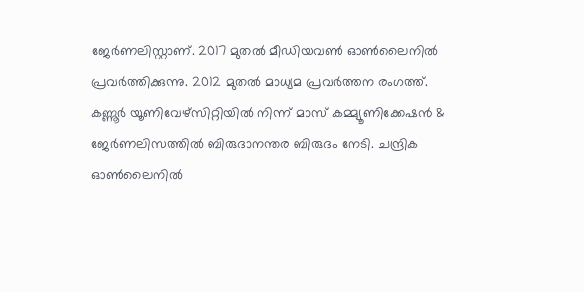ജേർണലിസ്റ്റാണ്. 2017 മുതൽ മീഡിയവൺ ഓൺലൈനിൽ പ്രവർത്തിക്കുന്നു. 2012 മുതൽ മാധ്യമ പ്രവർത്തന രംഗത്ത്. കണ്ണൂര്‍ യൂണിവേഴ്‌സിറ്റിയിൽ നിന്ന് മാസ് കമ്മ്യൂണിക്കേഷന്‍ & ജേര്‍ണലിസത്തില്‍ ബിരുദാനന്തര ബിരുദം നേടി. ചന്ദ്രിക ഓണ്‍ലൈനില്‍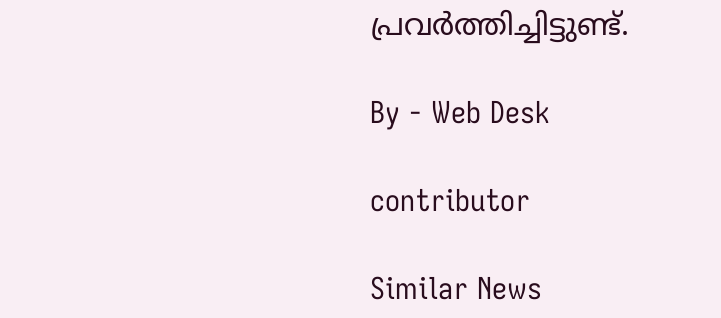പ്രവര്‍ത്തിച്ചിട്ടുണ്ട്.

By - Web Desk

contributor

Similar News